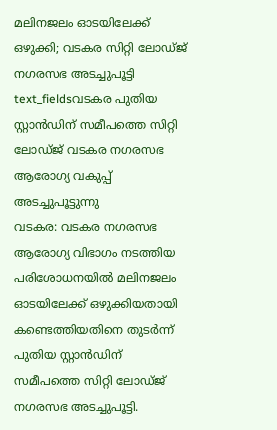മലിനജലം ഓടയിലേക്ക് ഒഴുക്കി; വടകര സിറ്റി ലോഡ്ജ് നഗരസഭ അടച്ചുപൂട്ടി
text_fieldsവടകര പുതിയ സ്റ്റാൻഡിന് സമീപത്തെ സിറ്റി ലോഡ്ജ് വടകര നഗരസഭ ആരോഗ്യ വകുപ്പ് അടച്ചുപൂട്ടുന്നു
വടകര: വടകര നഗരസഭ ആരോഗ്യ വിഭാഗം നടത്തിയ പരിശോധനയിൽ മലിനജലം ഓടയിലേക്ക് ഒഴുക്കിയതായി കണ്ടെത്തിയതിനെ തുടർന്ന് പുതിയ സ്റ്റാൻഡിന് സമീപത്തെ സിറ്റി ലോഡ്ജ് നഗരസഭ അടച്ചുപൂട്ടി.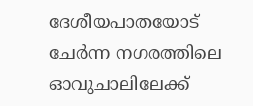ദേശീയപാതയോട് ചേർന്ന നഗരത്തിലെ ഓവുചാലിലേക്ക്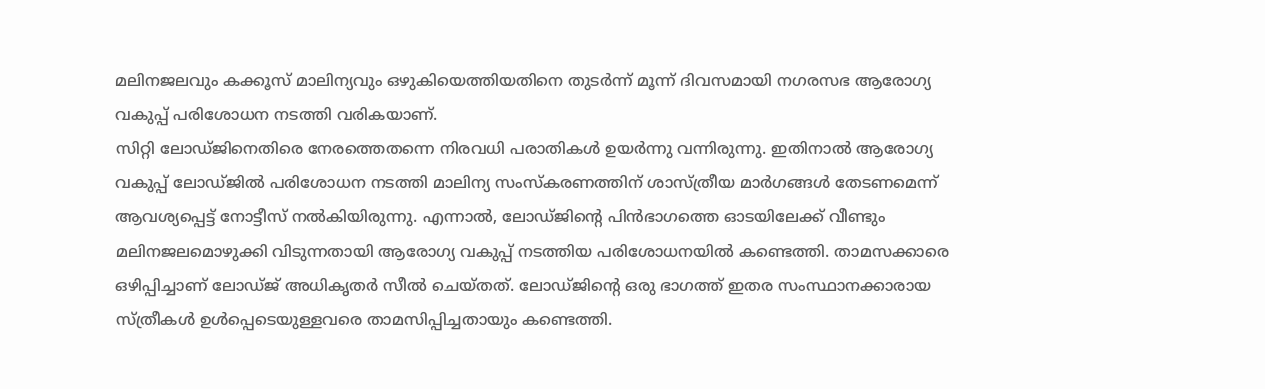മലിനജലവും കക്കൂസ് മാലിന്യവും ഒഴുകിയെത്തിയതിനെ തുടർന്ന് മൂന്ന് ദിവസമായി നഗരസഭ ആരോഗ്യ വകുപ്പ് പരിശോധന നടത്തി വരികയാണ്.
സിറ്റി ലോഡ്ജിനെതിരെ നേരത്തെതന്നെ നിരവധി പരാതികൾ ഉയർന്നു വന്നിരുന്നു. ഇതിനാൽ ആരോഗ്യ വകുപ്പ് ലോഡ്ജിൽ പരിശോധന നടത്തി മാലിന്യ സംസ്കരണത്തിന് ശാസ്ത്രീയ മാർഗങ്ങൾ തേടണമെന്ന് ആവശ്യപ്പെട്ട് നോട്ടീസ് നൽകിയിരുന്നു. എന്നാൽ, ലോഡ്ജിന്റെ പിൻഭാഗത്തെ ഓടയിലേക്ക് വീണ്ടും മലിനജലമൊഴുക്കി വിടുന്നതായി ആരോഗ്യ വകുപ്പ് നടത്തിയ പരിശോധനയിൽ കണ്ടെത്തി. താമസക്കാരെ ഒഴിപ്പിച്ചാണ് ലോഡ്ജ് അധികൃതർ സീൽ ചെയ്തത്. ലോഡ്ജിന്റെ ഒരു ഭാഗത്ത് ഇതര സംസ്ഥാനക്കാരായ സ്ത്രീകൾ ഉൾപ്പെടെയുള്ളവരെ താമസിപ്പിച്ചതായും കണ്ടെത്തി.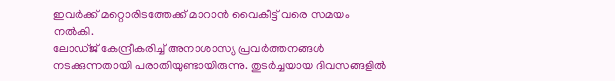ഇവർക്ക് മറ്റൊരിടത്തേക്ക് മാറാൻ വൈകീട്ട് വരെ സമയം നൽകി.
ലോഡ്ജ് കേന്ദ്രീകരിച്ച് അനാശാസ്യ പ്രവർത്തനങ്ങൾ നടക്കുന്നതായി പരാതിയുണ്ടായിരുന്നു. തുടർച്ചയായ ദിവസങ്ങളിൽ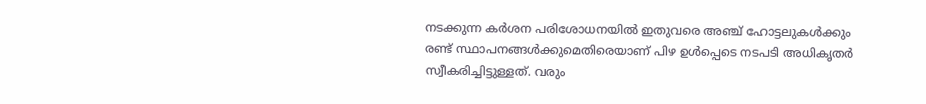നടക്കുന്ന കർശന പരിശോധനയിൽ ഇതുവരെ അഞ്ച് ഹോട്ടലുകൾക്കും രണ്ട് സ്ഥാപനങ്ങൾക്കുമെതിരെയാണ് പിഴ ഉൾപ്പെടെ നടപടി അധികൃതർ സ്വീകരിച്ചിട്ടുള്ളത്. വരും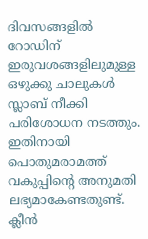ദിവസങ്ങളിൽ റോഡിന് ഇരുവശങ്ങളിലുമുള്ള ഒഴുക്കു ചാലുകൾ സ്ലാബ് നീക്കി പരിശോധന നടത്തും. ഇതിനായി പൊതുമരാമത്ത് വകുപ്പിന്റെ അനുമതി ലഭ്യമാകേണ്ടതുണ്ട്. ക്ലീൻ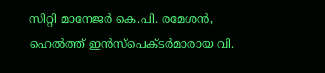സിറ്റി മാനേജർ കെ.പി. രമേശൻ, ഹെൽത്ത് ഇൻസ്പെക്ടർമാരായ വി.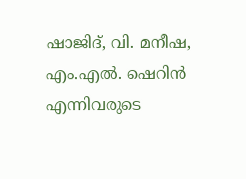ഷാജിദ്, വി. മനീഷ, എം.എൽ. ഷെറിൻ എന്നിവരുടെ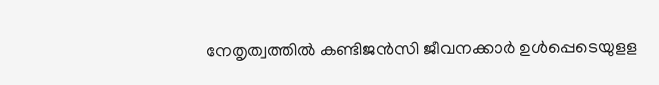നേതൃത്വത്തിൽ കണ്ടിജൻസി ജീവനക്കാർ ഉൾപ്പെടെയുളള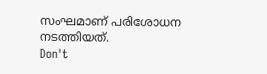സംഘമാണ് പരിശോധന നടത്തിയത്.
Don't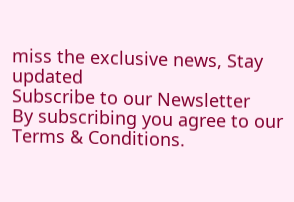miss the exclusive news, Stay updated
Subscribe to our Newsletter
By subscribing you agree to our Terms & Conditions.